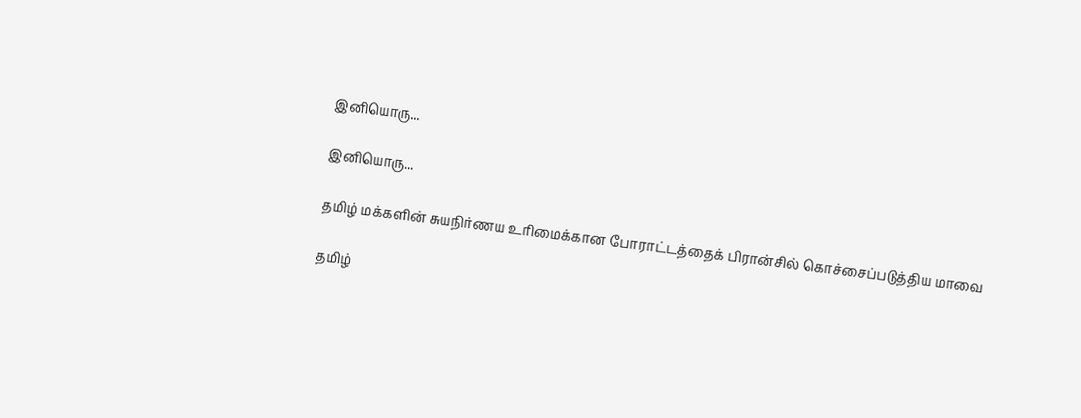இனியொரு...

இனியொரு...

தமிழ் மக்களின் சுயநிர்ணய உரிமைக்கான போராட்டத்தைக் பிரான்சில் கொச்சைப்படுத்திய மாவை

தமிழ்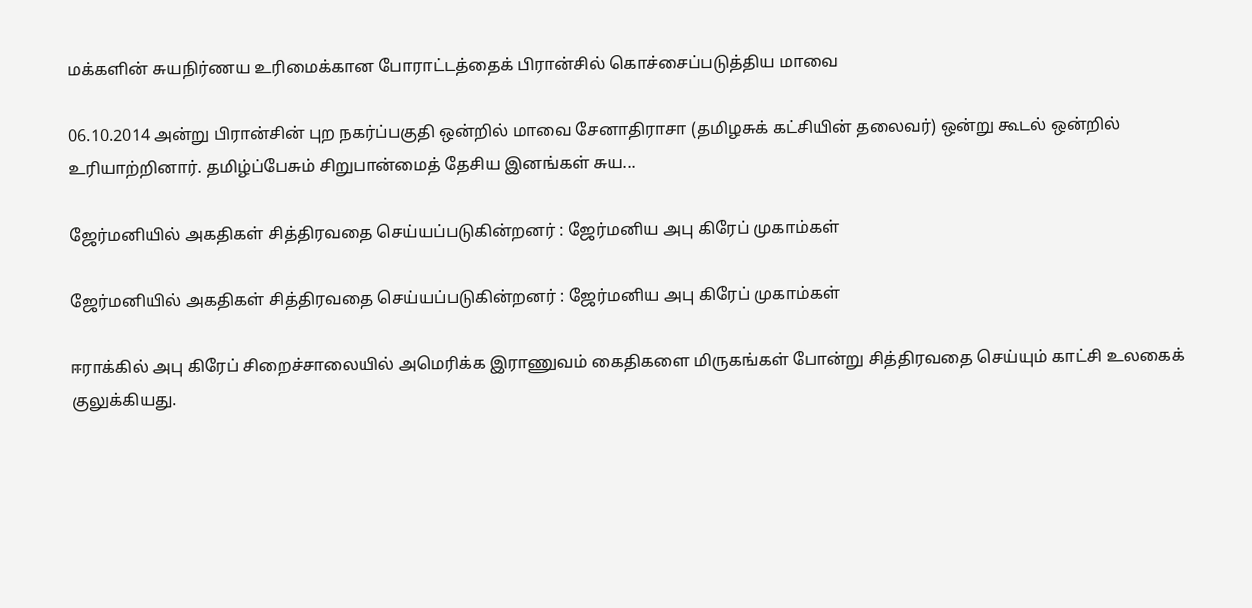மக்களின் சுயநிர்ணய உரிமைக்கான போராட்டத்தைக் பிரான்சில் கொச்சைப்படுத்திய மாவை

06.10.2014 அன்று பிரான்சின் புற நகர்ப்பகுதி ஒன்றில் மாவை சேனாதிராசா (தமிழசுக் கட்சியின் தலைவர்) ஒன்று கூடல் ஒன்றில் உரியாற்றினார். தமிழ்ப்பேசும் சிறுபான்மைத் தேசிய இனங்கள் சுய...

ஜேர்மனியில் அகதிகள் சித்திரவதை செய்யப்படுகின்றனர் : ஜேர்மனிய அபு கிரேப் முகாம்கள்

ஜேர்மனியில் அகதிகள் சித்திரவதை செய்யப்படுகின்றனர் : ஜேர்மனிய அபு கிரேப் முகாம்கள்

ஈராக்கில் அபு கிரேப் சிறைச்சாலையில் அமெரிக்க இராணுவம் கைதிகளை மிருகங்கள் போன்று சித்திரவதை செய்யும் காட்சி உலகைக் குலுக்கியது.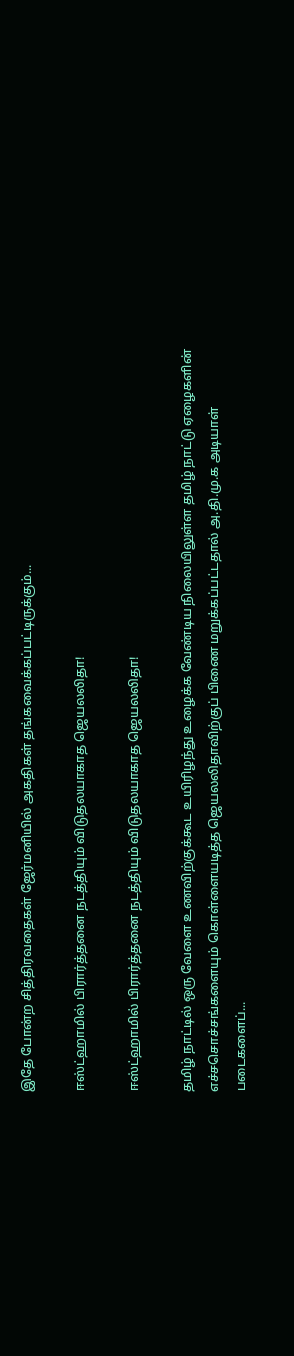இதே போன்ற சித்திரவதைகள் ஜேர்மனியில் அகதிகள் தங்கவைக்கப்பட்டிருக்கும்...

ஈஸ்ட்ஹாமில் பிரார்த்தனை நடத்தியும் விடுதலயாகாத ஜெயலலிதா!

ஈஸ்ட்ஹாமில் பிரார்த்தனை நடத்தியும் விடுதலயாகாத ஜெயலலிதா!

தமிழ் நாட்டில் ஒரு வேளை உணவிற்குக்கூட உயிரிழந்து உழைக்க வேண்டிய நிலையிலுள்ள தமிழ் நாட்டு ஏழைகளின் எச்சசொச்சங்களையும் கொள்ளையடித்த ஜெயலலிதாவிற்குப் பிணை மறுக்கப்பட்டதால் அ.தி.மு.க அடியாள் படைகளைப்...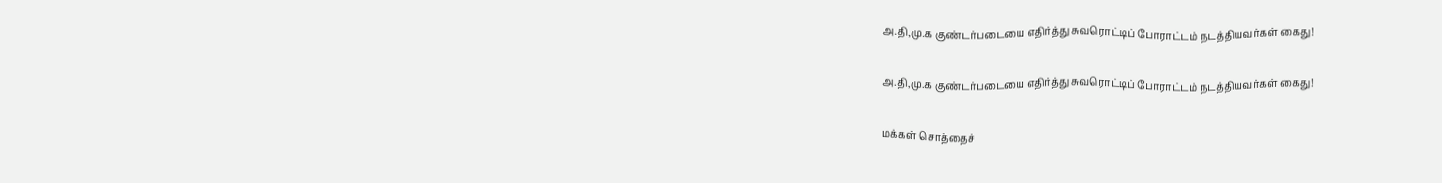அ.தி,மு.க குண்டர்படையை எதிர்த்து சுவரொட்டிப் போராட்டம் நடத்தியவர்கள் கைது!

அ.தி,மு.க குண்டர்படையை எதிர்த்து சுவரொட்டிப் போராட்டம் நடத்தியவர்கள் கைது!

மக்கள் சொத்தைச்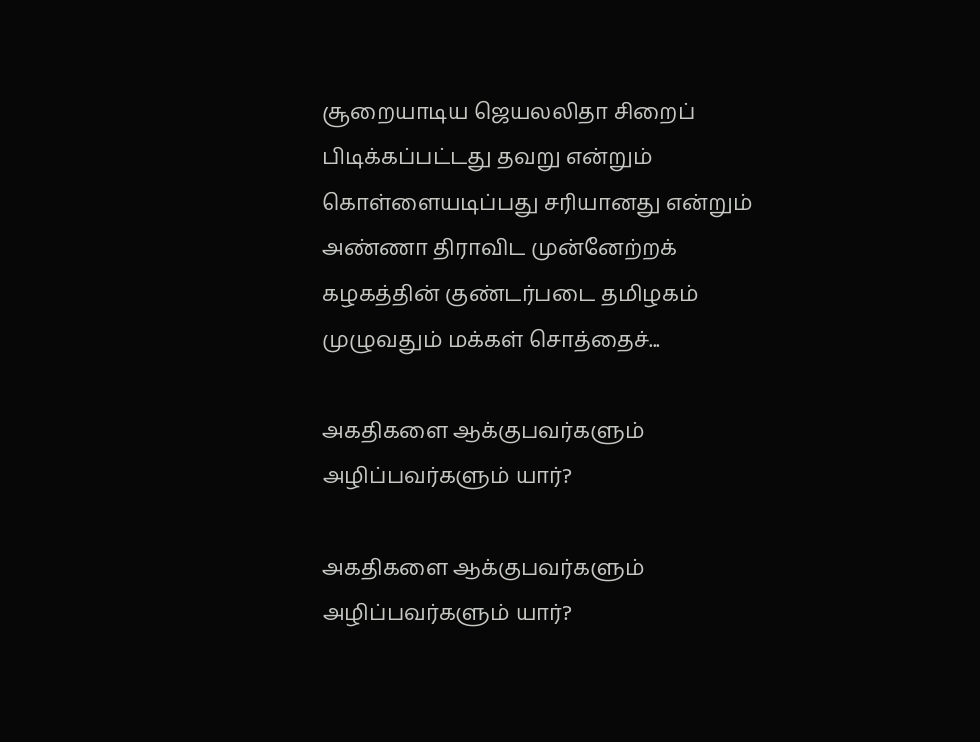சூறையாடிய ஜெயலலிதா சிறைப் பிடிக்கப்பட்டது தவறு என்றும் கொள்ளையடிப்பது சரியானது என்றும் அண்ணா திராவிட முன்னேற்றக் கழகத்தின் குண்டர்படை தமிழகம் முழுவதும் மக்கள் சொத்தைச்...

அகதிகளை ஆக்குபவர்களும் அழிப்பவர்களும் யார்?

அகதிகளை ஆக்குபவர்களும் அழிப்பவர்களும் யார்?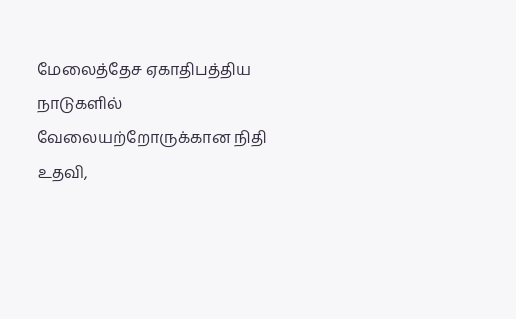மேலைத்தேச ஏகாதிபத்திய நாடுகளில் வேலையற்றோருக்கான நிதி உதவி,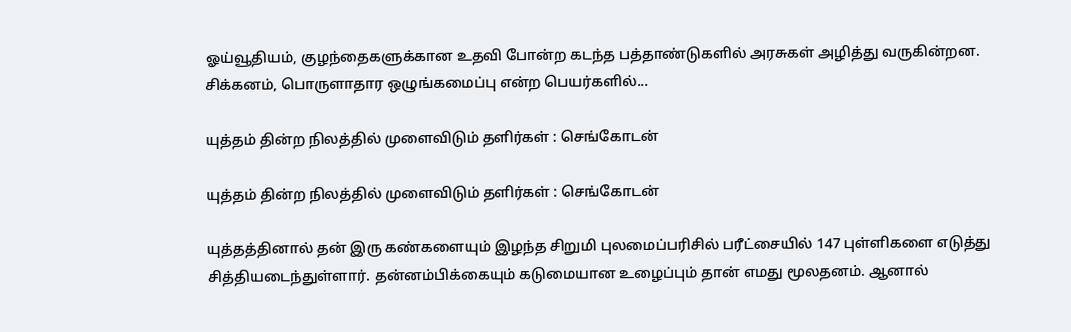ஓய்வூதியம், குழந்தைகளுக்கான உதவி போன்ற கடந்த பத்தாண்டுகளில் அரசுகள் அழித்து வருகின்றன. சிக்கனம், பொருளாதார ஒழுங்கமைப்பு என்ற பெயர்களில்...

யுத்தம் தின்ற நிலத்தில் முளைவிடும் தளிர்கள் : செங்கோடன்

யுத்தம் தின்ற நிலத்தில் முளைவிடும் தளிர்கள் : செங்கோடன்

யுத்தத்தினால் தன் இரு கண்களையும் இழந்த சிறுமி புலமைப்பரிசில் பரீட்சையில் 147 புள்ளிகளை எடுத்து சித்தியடைந்துள்ளார். தன்னம்பிக்கையும் கடுமையான உழைப்பும் தான் எமது மூலதனம். ஆனால்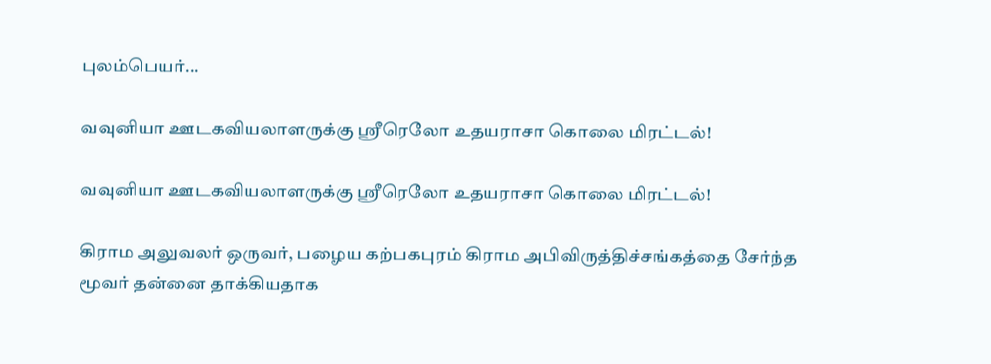புலம்பெயர்...

வவுனியா ஊடகவியலாளருக்கு ஸ்ரீரெலோ உதயராசா கொலை மிரட்டல்!

வவுனியா ஊடகவியலாளருக்கு ஸ்ரீரெலோ உதயராசா கொலை மிரட்டல்!

கிராம அலுவலர் ஒருவர், பழைய கற்பகபுரம் கிராம அபிவிருத்திச்சங்கத்தை சேர்ந்த மூவர் தன்னை தாக்கியதாக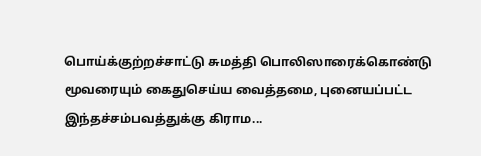பொய்க்குற்றச்சாட்டு சுமத்தி பொலிஸாரைக்கொண்டு மூவரையும் கைதுசெய்ய வைத்தமை, புனையப்பட்ட இந்தச்சம்பவத்துக்கு கிராம...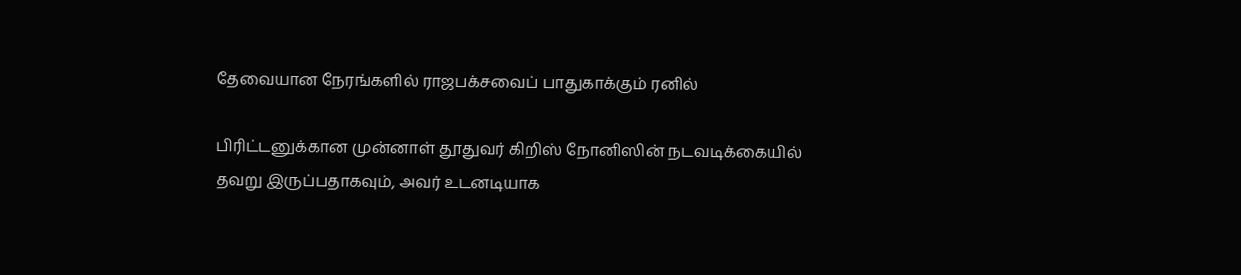தேவையான நேரங்களில் ராஜபக்சவைப் பாதுகாக்கும் ரனில்

பிரிட்டனுக்கான முன்னாள் தூதுவர் கிறிஸ் நோனிஸின் நடவடிக்கையில் தவறு இருப்பதாகவும், அவர் உடனடியாக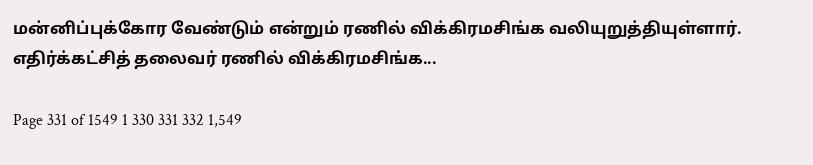மன்னிப்புக்கோர வேண்டும் என்றும் ரணில் விக்கிரமசிங்க வலியுறுத்தியுள்ளார். எதிர்க்கட்சித் தலைவர் ரணில் விக்கிரமசிங்க...

Page 331 of 1549 1 330 331 332 1,549